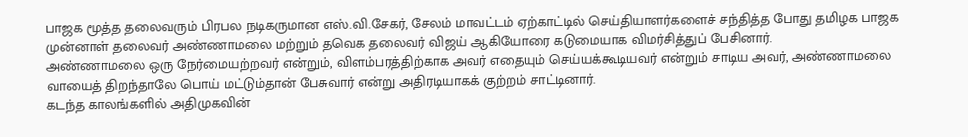பாஜக மூத்த தலைவரும் பிரபல நடிகருமான எஸ்.வி.சேகர், சேலம் மாவட்டம் ஏற்காட்டில் செய்தியாளர்களைச் சந்தித்த போது தமிழக பாஜக முன்னாள் தலைவர் அண்ணாமலை மற்றும் தவெக தலைவர் விஜய் ஆகியோரை கடுமையாக விமர்சித்துப் பேசினார்.
அண்ணாமலை ஒரு நேர்மையற்றவர் என்றும், விளம்பரத்திற்காக அவர் எதையும் செய்யக்கூடியவர் என்றும் சாடிய அவர், அண்ணாமலை வாயைத் திறந்தாலே பொய் மட்டும்தான் பேசுவார் என்று அதிரடியாகக் குற்றம் சாட்டினார்.
கடந்த காலங்களில் அதிமுகவின்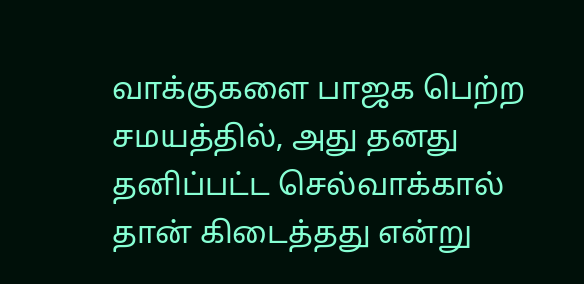வாக்குகளை பாஜக பெற்ற சமயத்தில், அது தனது தனிப்பட்ட செல்வாக்கால் தான் கிடைத்தது என்று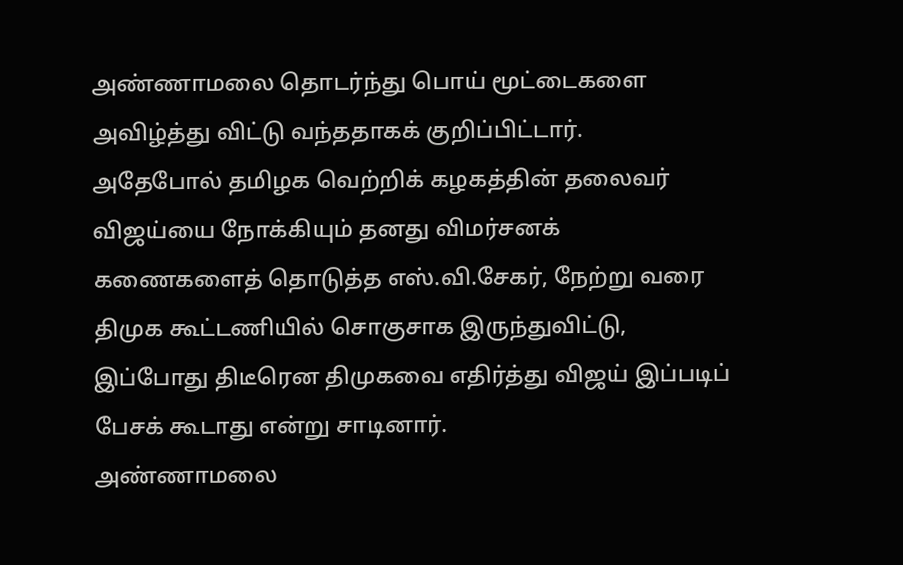அண்ணாமலை தொடர்ந்து பொய் மூட்டைகளை அவிழ்த்து விட்டு வந்ததாகக் குறிப்பிட்டார்.
அதேபோல் தமிழக வெற்றிக் கழகத்தின் தலைவர் விஜய்யை நோக்கியும் தனது விமர்சனக் கணைகளைத் தொடுத்த எஸ்.வி.சேகர், நேற்று வரை திமுக கூட்டணியில் சொகுசாக இருந்துவிட்டு, இப்போது திடீரென திமுகவை எதிர்த்து விஜய் இப்படிப் பேசக் கூடாது என்று சாடினார்.
அண்ணாமலை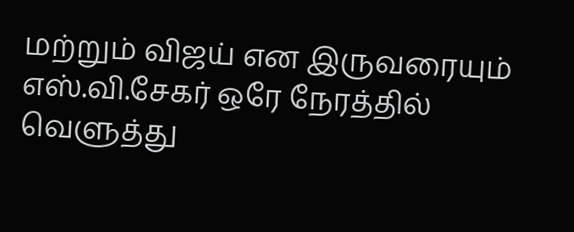மற்றும் விஜய் என இருவரையும் எஸ்.வி.சேகர் ஒரே நேரத்தில் வெளுத்து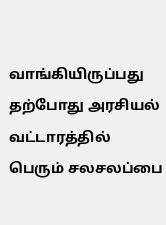வாங்கியிருப்பது தற்போது அரசியல் வட்டாரத்தில் பெரும் சலசலப்பை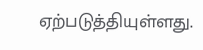ஏற்படுத்தியுள்ளது.